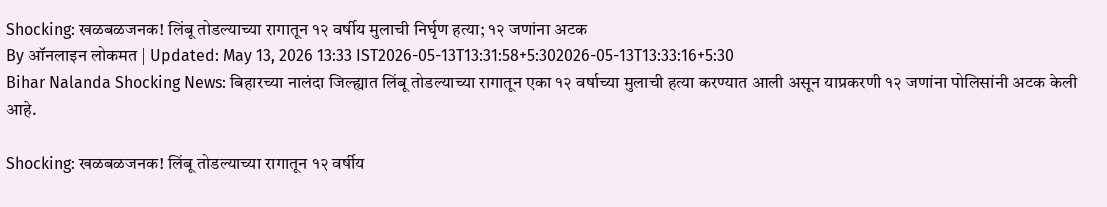Shocking: खळबळजनक! लिंबू तोडल्याच्या रागातून १२ वर्षीय मुलाची निर्घृण हत्या; १२ जणांना अटक
By ऑनलाइन लोकमत | Updated: May 13, 2026 13:33 IST2026-05-13T13:31:58+5:302026-05-13T13:33:16+5:30
Bihar Nalanda Shocking News: बिहारच्या नालंदा जिल्ह्यात लिंबू तोडल्याच्या रागातून एका १२ वर्षाच्या मुलाची हत्या करण्यात आली असून याप्रकरणी १२ जणांना पोलिसांनी अटक केली आहे.

Shocking: खळबळजनक! लिंबू तोडल्याच्या रागातून १२ वर्षीय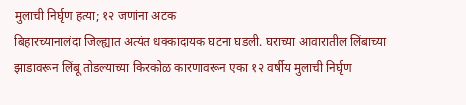मुलाची निर्घृण हत्या; १२ जणांना अटक
बिहारच्यानालंदा जिल्ह्यात अत्यंत धक्कादायक घटना घडली. घराच्या आवारातील लिंबाच्या झाडावरून लिंबू तोडल्याच्या किरकोळ कारणावरून एका १२ वर्षीय मुलाची निर्घृण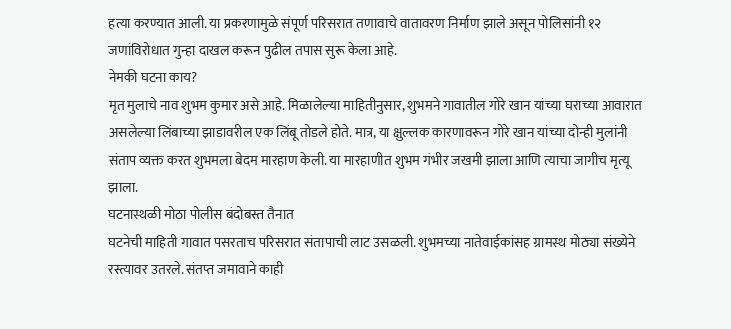हत्या करण्यात आली. या प्रकरणामुळे संपूर्ण परिसरात तणावाचे वातावरण निर्माण झाले असून पोलिसांनी १२ जणांविरोधात गुन्हा दाखल करून पुढील तपास सुरू केला आहे.
नेमकी घटना काय?
मृत मुलाचे नाव शुभम कुमार असे आहे. मिळालेल्या माहितीनुसार, शुभमने गावातील गोरे खान यांच्या घराच्या आवारात असलेल्या लिंबाच्या झाडावरील एक लिंबू तोडले होते. मात्र, या क्षुल्लक कारणावरून गोरे खान यांच्या दोन्ही मुलांनी संताप व्यक्त करत शुभमला बेदम मारहाण केली. या मारहाणीत शुभम गंभीर जखमी झाला आणि त्याचा जागीच मृत्यू झाला.
घटनास्थळी मोठा पोलीस बंदोबस्त तैनात
घटनेची माहिती गावात पसरताच परिसरात संतापाची लाट उसळली. शुभमच्या नातेवाईकांसह ग्रामस्थ मोठ्या संख्येने रस्त्यावर उतरले. संतप्त जमावाने काही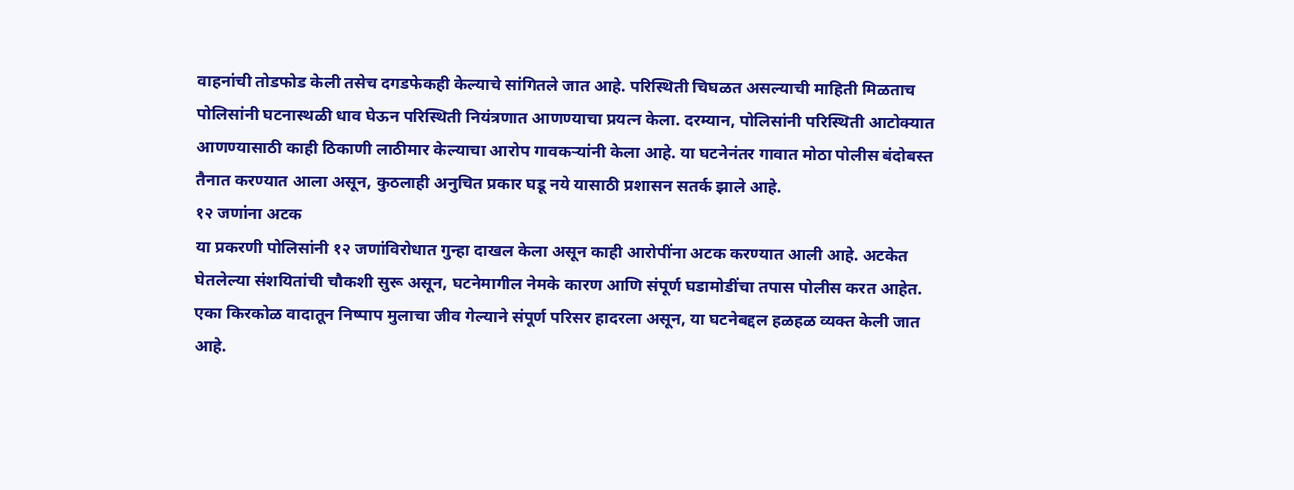वाहनांची तोडफोड केली तसेच दगडफेकही केल्याचे सांगितले जात आहे. परिस्थिती चिघळत असल्याची माहिती मिळताच पोलिसांनी घटनास्थळी धाव घेऊन परिस्थिती नियंत्रणात आणण्याचा प्रयत्न केला. दरम्यान, पोलिसांनी परिस्थिती आटोक्यात आणण्यासाठी काही ठिकाणी लाठीमार केल्याचा आरोप गावकऱ्यांनी केला आहे. या घटनेनंतर गावात मोठा पोलीस बंदोबस्त तैनात करण्यात आला असून, कुठलाही अनुचित प्रकार घडू नये यासाठी प्रशासन सतर्क झाले आहे.
१२ जणांना अटक
या प्रकरणी पोलिसांनी १२ जणांविरोधात गुन्हा दाखल केला असून काही आरोपींना अटक करण्यात आली आहे. अटकेत घेतलेल्या संशयितांची चौकशी सुरू असून, घटनेमागील नेमके कारण आणि संपूर्ण घडामोडींचा तपास पोलीस करत आहेत. एका किरकोळ वादातून निष्पाप मुलाचा जीव गेल्याने संपूर्ण परिसर हादरला असून, या घटनेबद्दल हळहळ व्यक्त केली जात आहे.